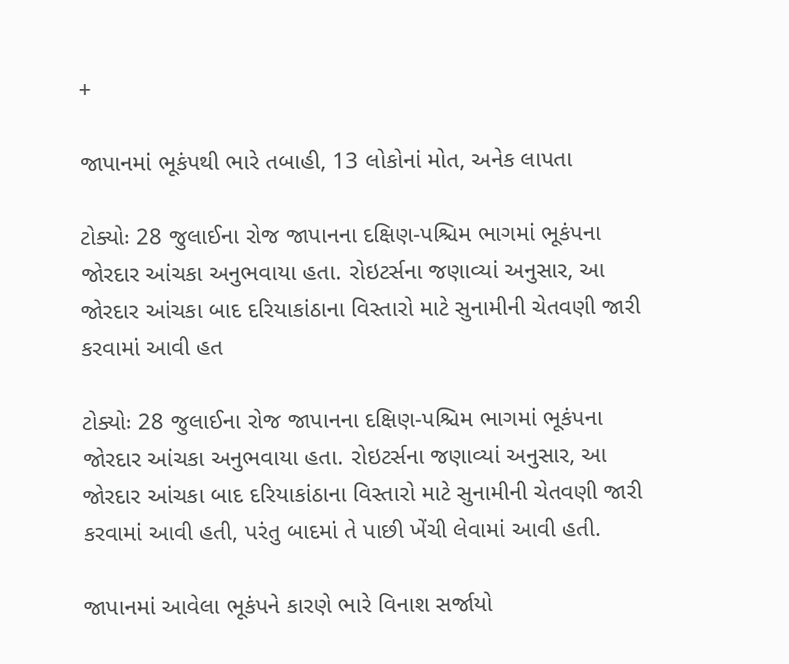+

જાપાનમાં ભૂકંપથી ભારે તબાહી, 13 લોકોનાં મોત, અનેક લાપતા

ટોક્યોઃ 28 જુલાઈના રોજ જાપાનના દક્ષિણ-પશ્ચિમ ભાગમાં ભૂકંપના જોરદાર આંચકા અનુભવાયા હતા. રોઇટર્સના જણાવ્યાં અનુસાર, આ જોરદાર આંચકા બાદ દરિયાકાંઠાના વિસ્તારો માટે સુનામીની ચેતવણી જારી કરવામાં આવી હત

ટોક્યોઃ 28 જુલાઈના રોજ જાપાનના દક્ષિણ-પશ્ચિમ ભાગમાં ભૂકંપના જોરદાર આંચકા અનુભવાયા હતા. રોઇટર્સના જણાવ્યાં અનુસાર, આ જોરદાર આંચકા બાદ દરિયાકાંઠાના વિસ્તારો માટે સુનામીની ચેતવણી જારી કરવામાં આવી હતી, પરંતુ બાદમાં તે પાછી ખેંચી લેવામાં આવી હતી.

જાપાનમાં આવેલા ભૂકંપને કારણે ભારે વિનાશ સર્જાયો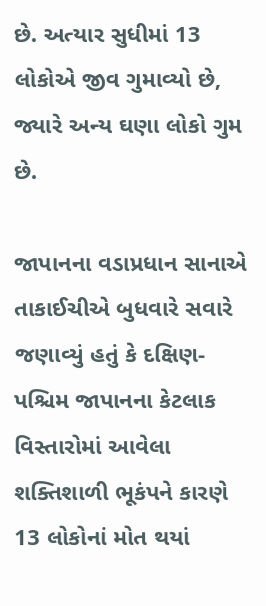છે. અત્યાર સુધીમાં 13 લોકોએ જીવ ગુમાવ્યો છે, જ્યારે અન્ય ઘણા લોકો ગુમ છે.

જાપાનના વડાપ્રધાન સાનાએ તાકાઈચીએ બુધવારે સવારે જણાવ્યું હતું કે દક્ષિણ-પશ્ચિમ જાપાનના કેટલાક વિસ્તારોમાં આવેલા શક્તિશાળી ભૂકંપને કારણે 13 લોકોનાં મોત થયાં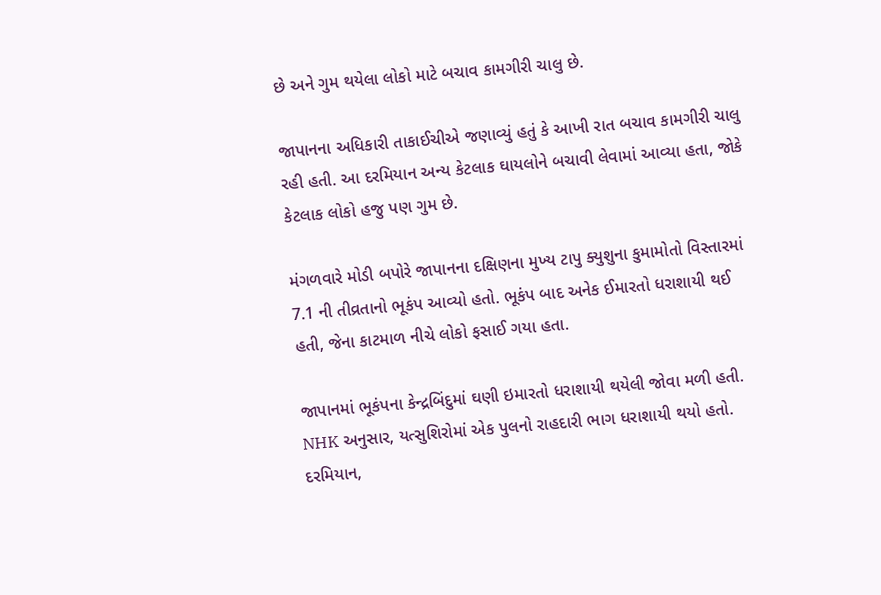છે અને ગુમ થયેલા લોકો માટે બચાવ કામગીરી ચાલુ છે.

જાપાનના અધિકારી તાકાઈચીએ જણાવ્યું હતું કે આખી રાત બચાવ કામગીરી ચાલુ રહી હતી. આ દરમિયાન અન્ય કેટલાક ઘાયલોને બચાવી લેવામાં આવ્યા હતા, જોકે કેટલાક લોકો હજુ પણ ગુમ છે.

મંગળવારે મોડી બપોરે જાપાનના દક્ષિણના મુખ્ય ટાપુ ક્યુશુના કુમામોતો વિસ્તારમાં 7.1 ની તીવ્રતાનો ભૂકંપ આવ્યો હતો. ભૂકંપ બાદ અનેક ઈમારતો ધરાશાયી થઈ હતી, જેના કાટમાળ નીચે લોકો ફસાઈ ગયા હતા.

જાપાનમાં ભૂકંપના કેન્દ્રબિંદુમાં ઘણી ઇમારતો ધરાશાયી થયેલી જોવા મળી હતી. NHK અનુસાર, યત્સુશિરોમાં એક પુલનો રાહદારી ભાગ ધરાશાયી થયો હતો. દરમિયાન,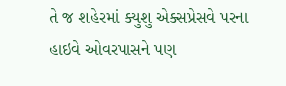તે જ શહેરમાં ક્યુશુ એક્સપ્રેસવે પરના હાઇવે ઓવરપાસને પણ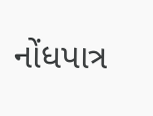નોંધપાત્ર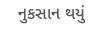નુકસાન થયું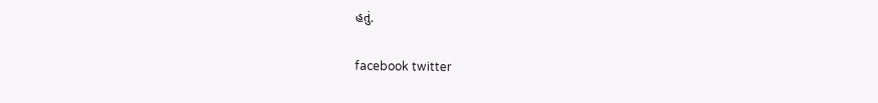હતું.

facebook twitter